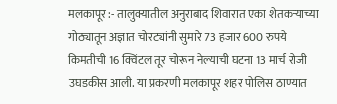मलकापूर :- तालुक्यातील अनुराबाद शिवारात एका शेतकऱ्याच्या गोठ्यातून अज्ञात चोरट्यांनी सुमारे 73 हजार 600 रुपये किमतीची 16 क्विंटल तूर चोरून नेल्याची घटना 13 मार्च रोजी उघडकीस आली. या प्रकरणी मलकापूर शहर पोलिस ठाण्यात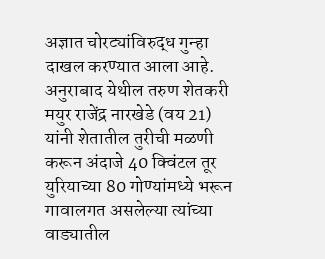अज्ञात चोरट्यांविरुद्ध गुन्हा दाखल करण्यात आला आहे. अनुराबाद येथील तरुण शेतकरी मयुर राजेंद्र नारखेडे (वय 21) यांनी शेतातील तुरीची मळणी करून अंदाजे 40 क्विंटल तूर युरियाच्या 80 गोण्यांमध्ये भरून गावालगत असलेल्या त्यांच्या वाड्यातील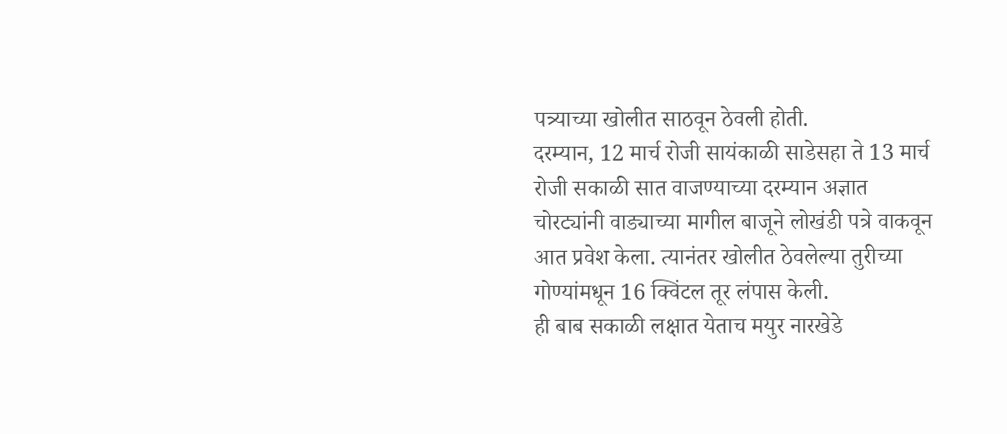पत्र्याच्या खोलीत साठवून ठेवली होती.
दरम्यान, 12 मार्च रोजी सायंकाळी साडेसहा ते 13 मार्च रोजी सकाळी सात वाजण्याच्या दरम्यान अज्ञात चोरट्यांनी वाड्याच्या मागील बाजूने लोखंडी पत्रे वाकवून आत प्रवेश केला. त्यानंतर खोलीत ठेवलेल्या तुरीच्या गोण्यांमधून 16 क्विंटल तूर लंपास केली.
ही बाब सकाळी लक्षात येताच मयुर नारखेडे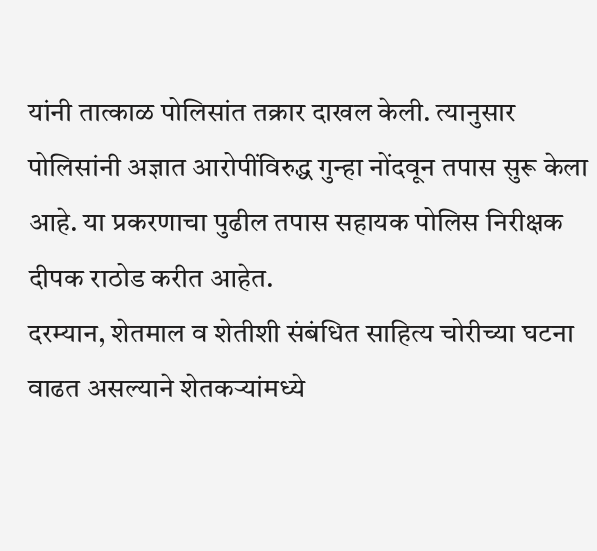यांनी तात्काळ पोलिसांत तक्रार दाखल केली. त्यानुसार पोलिसांनी अज्ञात आरोपींविरुद्ध गुन्हा नोंदवून तपास सुरू केला आहे. या प्रकरणाचा पुढील तपास सहायक पोलिस निरीक्षक दीपक राठोड करीत आहेत.
दरम्यान, शेतमाल व शेतीशी संबंधित साहित्य चोरीच्या घटना वाढत असल्याने शेतकऱ्यांमध्ये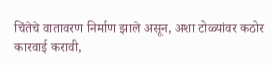चिंतेचे वातावरण निर्माण झाले असून, अशा टोळ्यांवर कठोर कारवाई करावी,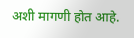अशी मागणी होत आहे.